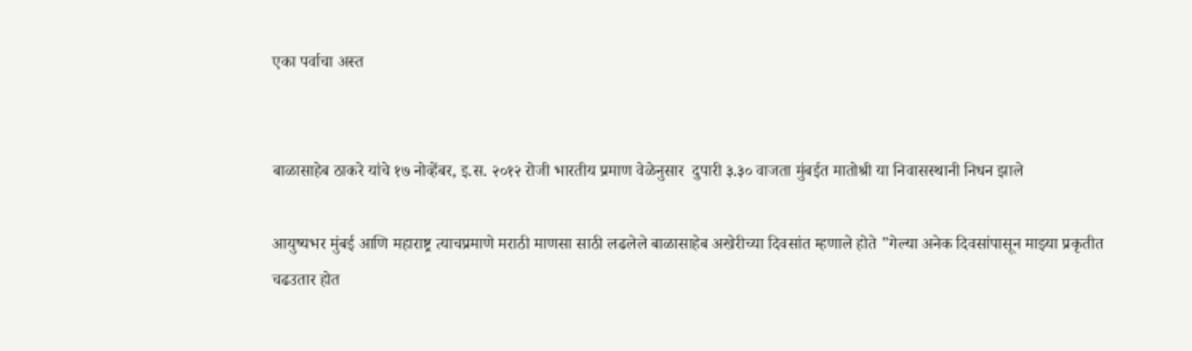एका पर्वाचा अस्त


बाळासाहेब ठाकरे यांचे १७ नोव्हेंबर, इ.स. २०१२ रोजी भारतीय प्रमाण वेळेनुसार  दुपारी ३.३० वाजता मुंबईत मातोश्री या निवासस्थानी निधन झाले

आयुष्यभर मुंबई आणि महाराष्ट्र त्याचप्रमाणे मराठी माणसा साठी लढलेले बाळासाहेब अखेरीच्या दिवसांत म्हणाले होते "गेल्या अनेक दिवसांपासून माझ्या प्रकृतीत चढउतार होत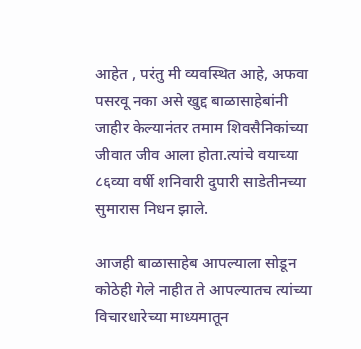आहेत , परंतु मी व्यवस्थित आहे, अफवा पसरवू नका असे खुद्द बाळासाहेबांनी जाहीर केल्यानंतर तमाम शिवसैनिकांच्या जीवात जीव आला होता.त्यांचे वयाच्या ८६व्या वर्षी शनिवारी दुपारी साडेतीनच्या सुमारास निधन झाले.

आजही बाळासाहेब आपल्याला सोडून कोठेही गेले नाहीत ते आपल्यातच त्यांच्या विचारधारेच्या माध्यमातून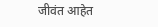जीवंत आहेत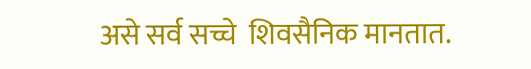असे सर्व सच्चे  शिवसैनिक मानतात.